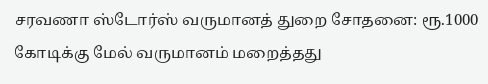சரவணா ஸ்டோர்ஸ் வருமானத் துறை சோதனை: ரூ.1000 கோடிக்கு மேல் வருமானம் மறைத்தது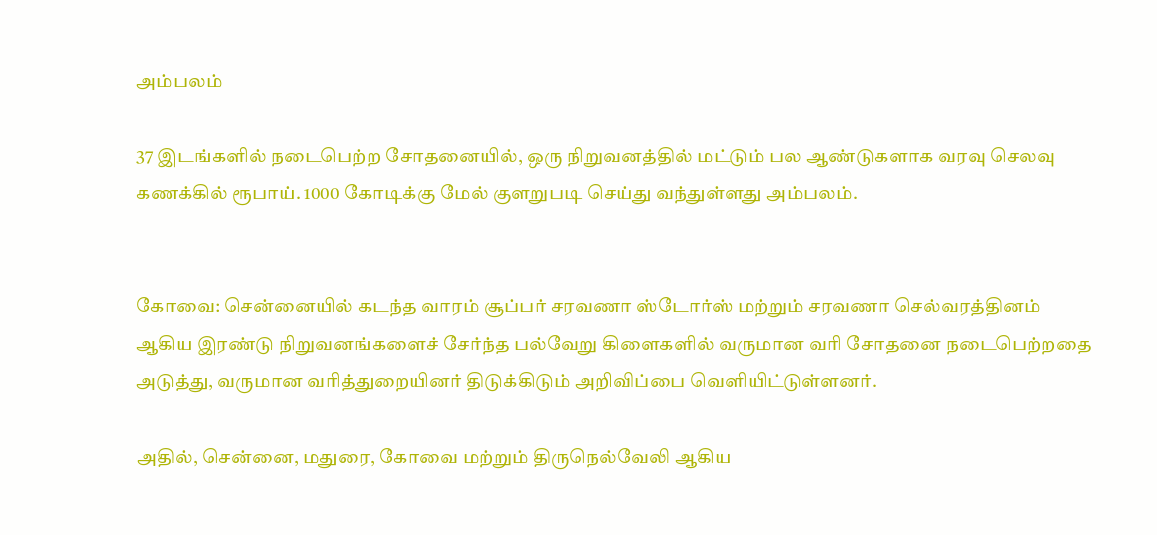அம்பலம்

37 இடங்களில் நடைபெற்ற சோதனையில், ஒரு நிறுவனத்தில் மட்டும் பல ஆண்டுகளாக வரவு செலவு கணக்கில் ரூபாய். 1000 கோடிக்கு மேல் குளறுபடி செய்து வந்துள்ளது அம்பலம்.


கோவை: சென்னையில் கடந்த வாரம் சூப்பர் சரவணா ஸ்டோர்ஸ் மற்றும் சரவணா செல்வரத்தினம் ஆகிய இரண்டு நிறுவனங்களைச் சேர்ந்த பல்வேறு கிளைகளில் வருமான வரி சோதனை நடைபெற்றதை அடுத்து, வருமான வரித்துறையினர் திடுக்கிடும் அறிவிப்பை வெளியிட்டுள்ளனர்.

அதில், சென்னை, மதுரை, கோவை மற்றும் திருநெல்வேலி ஆகிய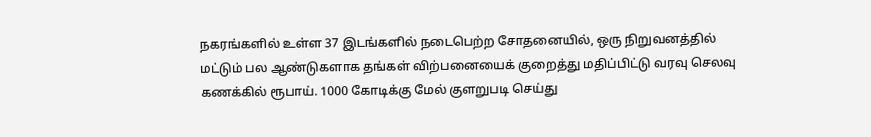நகரங்களில் உள்ள 37 இடங்களில் நடைபெற்ற சோதனையில், ஒரு நிறுவனத்தில் மட்டும் பல ஆண்டுகளாக தங்கள் விற்பனையைக் குறைத்து மதிப்பிட்டு வரவு செலவு கணக்கில் ரூபாய். 1000 கோடிக்கு மேல் குளறுபடி செய்து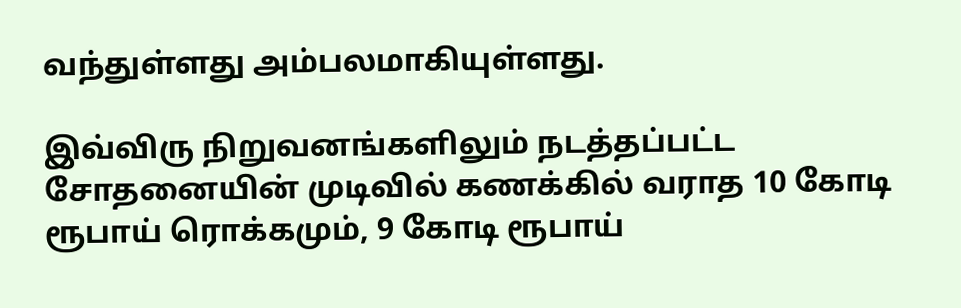வந்துள்ளது அம்பலமாகியுள்ளது.

இவ்விரு நிறுவனங்களிலும் நடத்தப்பட்ட சோதனையின் முடிவில் கணக்கில் வராத 10 கோடி ரூபாய் ரொக்கமும், 9 கோடி ரூபாய்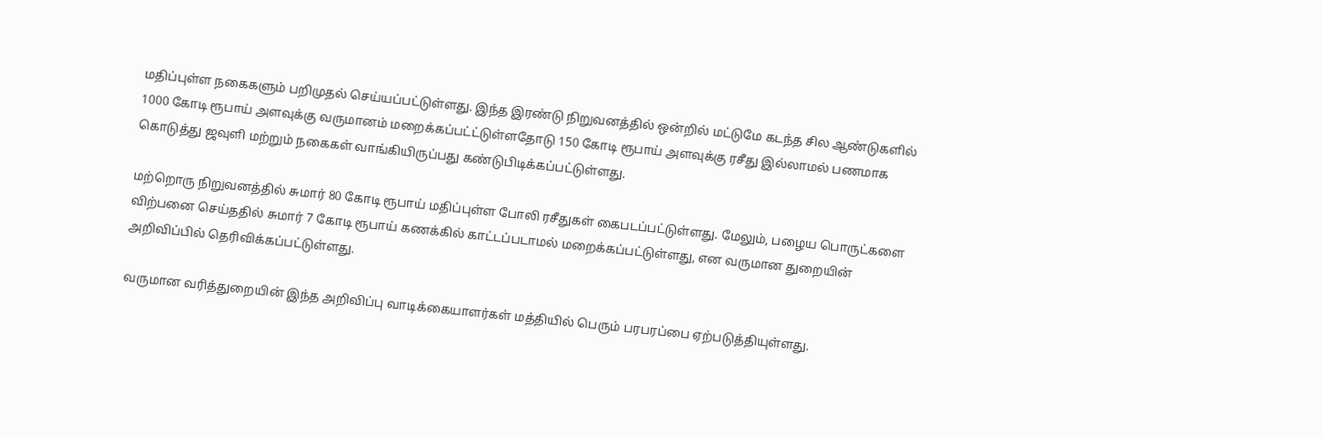மதிப்புள்ள நகைகளும் பறிமுதல் செய்யப்பட்டுள்ளது. இந்த இரண்டு நிறுவனத்தில் ஒன்றில் மட்டுமே கடந்த சில ஆண்டுகளில் 1000 கோடி ரூபாய் அளவுக்கு வருமானம் மறைக்கப்பட்ட்டுள்ளதோடு 150 கோடி ரூபாய் அளவுக்கு ரசீது இல்லாமல் பணமாக கொடுத்து ஜவுளி மற்றும் நகைகள் வாங்கியிருப்பது கண்டுபிடிக்கப்பட்டுள்ளது.

மற்றொரு நிறுவனத்தில் சுமார் 80 கோடி ரூபாய் மதிப்புள்ள போலி ரசீதுகள் கைபடப்பட்டுள்ளது. மேலும், பழைய பொருட்களை விற்பனை செய்ததில் சுமார் 7 கோடி ரூபாய் கணக்கில் காட்டப்படாமல் மறைக்கப்பட்டுள்ளது, என வருமான துறையின் அறிவிப்பில் தெரிவிக்கப்பட்டுள்ளது.

வருமான வரித்துறையின் இந்த அறிவிப்பு வாடிக்கையாளர்கள் மத்தியில் பெரும் பரபரப்பை ஏற்படுத்தியுள்ளது.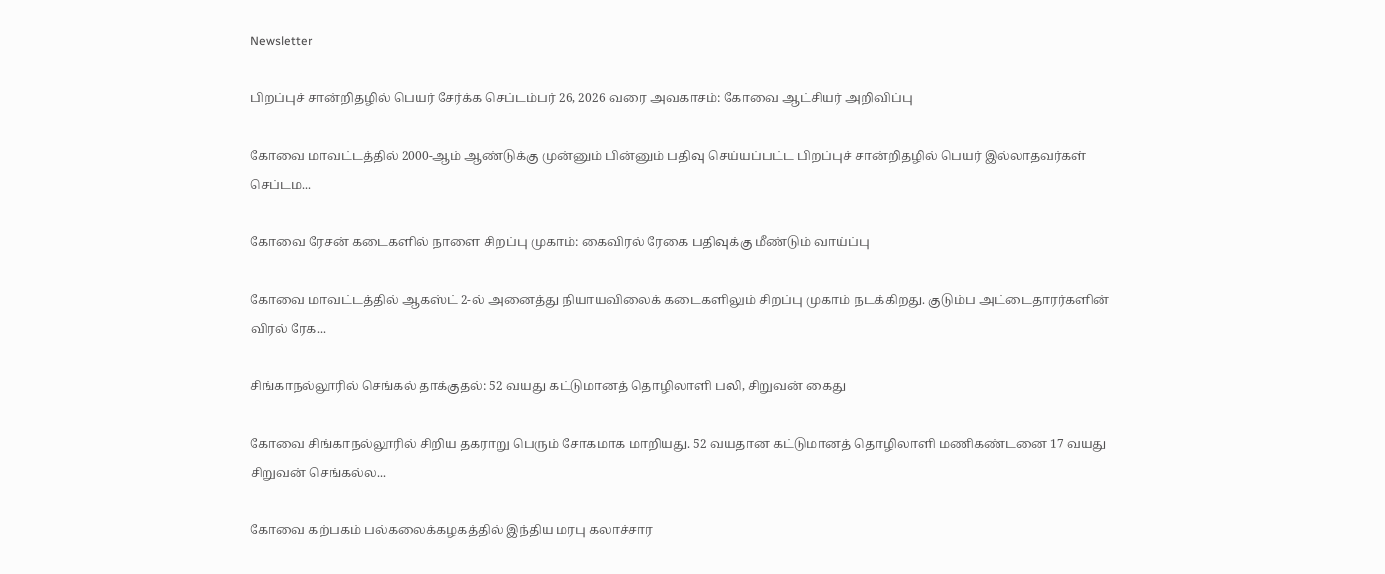Newsletter

பிறப்புச் சான்றிதழில் பெயர் சேர்க்க செப்டம்பர் 26, 2026 வரை அவகாசம்: கோவை ஆட்சியர் அறிவிப்பு

கோவை மாவட்டத்தில் 2000-ஆம் ஆண்டுக்கு முன்னும் பின்னும் பதிவு செய்யப்பட்ட பிறப்புச் சான்றிதழில் பெயர் இல்லாதவர்கள் செப்டம...

கோவை ரேசன் கடைகளில் நாளை சிறப்பு முகாம்: கைவிரல் ரேகை பதிவுக்கு மீண்டும் வாய்ப்பு

கோவை மாவட்டத்தில் ஆகஸ்ட் 2-ல் அனைத்து நியாயவிலைக் கடைகளிலும் சிறப்பு முகாம் நடக்கிறது. குடும்ப அட்டைதாரர்களின் விரல் ரேக...

சிங்காநல்லூரில் செங்கல் தாக்குதல்: 52 வயது கட்டுமானத் தொழிலாளி பலி, சிறுவன் கைது

கோவை சிங்காநல்லூரில் சிறிய தகராறு பெரும் சோகமாக மாறியது. 52 வயதான கட்டுமானத் தொழிலாளி மணிகண்டனை 17 வயது சிறுவன் செங்கல்ல...

கோவை கற்பகம் பல்கலைக்கழகத்தில் இந்திய மரபு கலாச்சார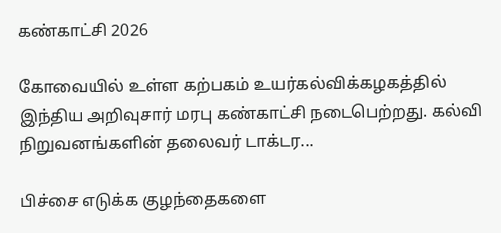கண்காட்சி 2026

கோவையில் உள்ள கற்பகம் உயர்கல்விக்கழகத்தில் இந்திய அறிவுசார் மரபு கண்காட்சி நடைபெற்றது. கல்வி நிறுவனங்களின் தலைவர் டாக்டர...

பிச்சை எடுக்க குழந்தைகளை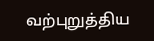வற்புறுத்திய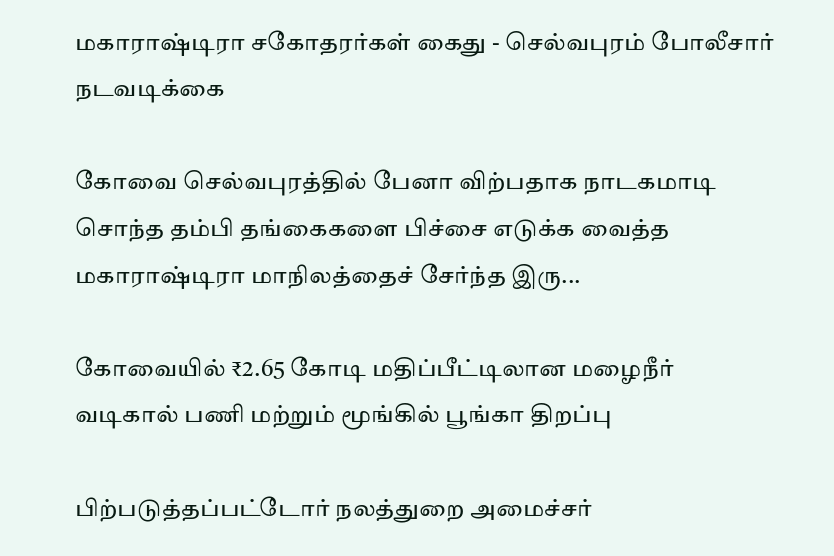மகாராஷ்டிரா சகோதரர்கள் கைது - செல்வபுரம் போலீசார் நடவடிக்கை

கோவை செல்வபுரத்தில் பேனா விற்பதாக நாடகமாடி சொந்த தம்பி தங்கைகளை பிச்சை எடுக்க வைத்த மகாராஷ்டிரா மாநிலத்தைச் சேர்ந்த இரு...

கோவையில் ₹2.65 கோடி மதிப்பீட்டிலான மழைநீர் வடிகால் பணி மற்றும் மூங்கில் பூங்கா திறப்பு

பிற்படுத்தப்பட்டோர் நலத்துறை அமைச்சர்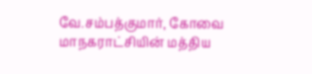வே.சம்பத்குமார், கோவை மாநகராட்சியின் மத்திய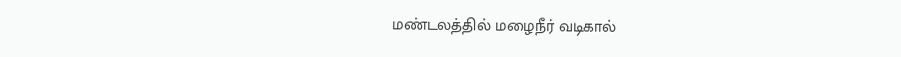மண்டலத்தில் மழைநீர் வடிகால்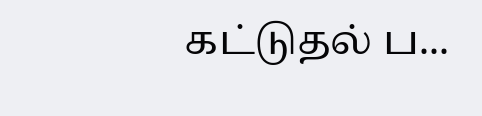கட்டுதல் ப...